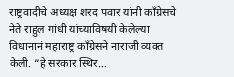राष्ट्रवादीचे अध्यक्ष शरद पवार यांनी काँग्रेसचे नेते राहुल गांधी यांच्याविषयी केलेल्या विधानानं महाराष्ट्र काँग्रेसने नाराजी व्यक्त केली. “हे सरकार स्थिर…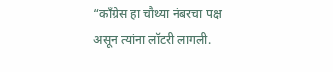“काँग्रेस हा चौथ्या नंबरचा पक्ष असून त्यांना लॉटरी लागली.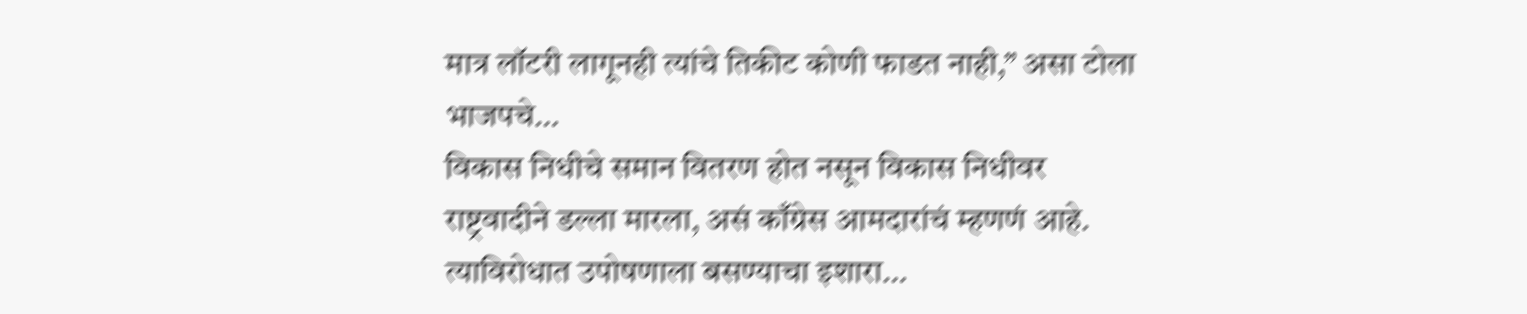मात्र लॉटरी लागूनही त्यांचे तिकीट कोणी फाडत नाही,” असा टोला भाजपचे…
विकास निधीचे समान वितरण होत नसून विकास निधीवर राष्ट्रवादीने डल्ला मारला, असं काँग्रेस आमदारांचं म्हणणं आहे. त्याविरोधात उपोषणाला बसण्याचा इशारा…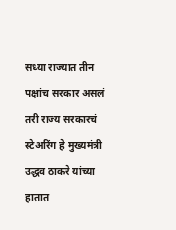सध्या राज्यात तीन पक्षांच सरकार असलं तरी राज्य सरकारचं स्टेअरिंग हे मुख्यमंत्री उद्धव ठाकरे यांच्या हातात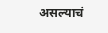असल्याचं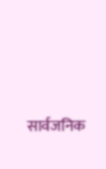सार्वजनिक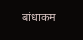बांधाकम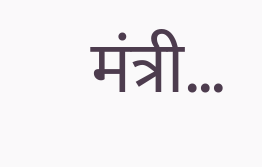मंत्री…